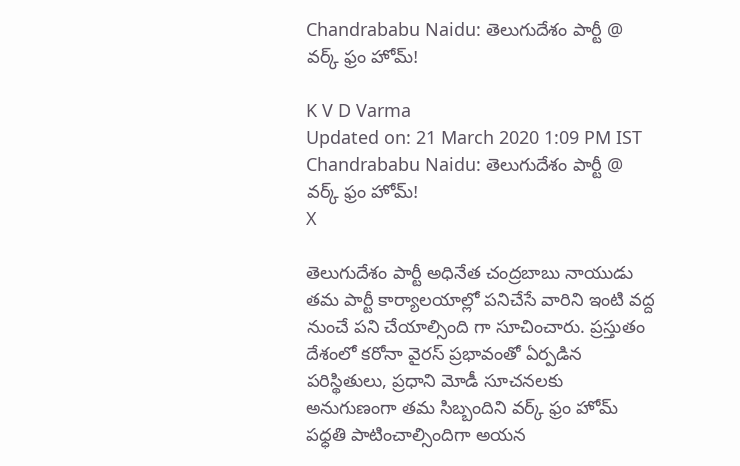Chandrababu Naidu: తెలుగుదేశం పార్టీ @ వర్క్ ఫ్రం హోమ్!

K V D Varma
Updated on: 21 March 2020 1:09 PM IST
Chandrababu Naidu: తెలుగుదేశం పార్టీ @ వర్క్ ఫ్రం హోమ్!
X

తెలుగుదేశం పార్టీ అధినేత చంద్రబాబు నాయుడు తమ పార్టీ కార్యాలయాల్లో పనిచేసే వారిని ఇంటి వద్ద నుంచే పని చేయాల్సింది గా సూచించారు. ప్రస్తుతం దేశంలో కరోనా వైరస్ ప్రభావంతో ఏర్పడిన పరిస్థితులు, ప్రధాని మోడీ సూచనలకు అనుగుణంగా తమ సిబ్బందిని వర్క్ ఫ్రం హోమ్ పధ్ధతి పాటించాల్సిందిగా అయన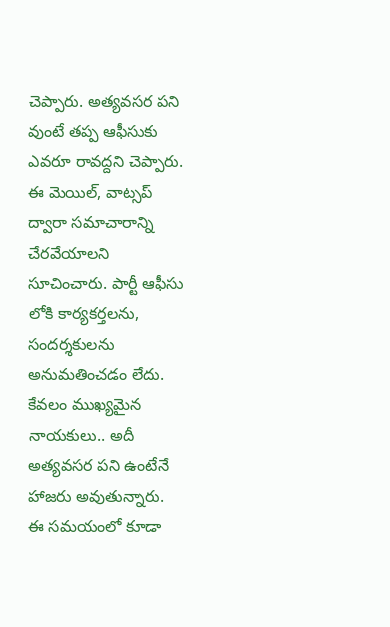చెప్పారు. అత్యవసర పని వుంటే తప్ప ఆఫీసుకు ఎవరూ రావద్దని చెప్పారు. ఈ మెయిల్, వాట్సప్ ద్వారా సమాచారాన్ని చేరవేయాలని సూచించారు. పార్టీ ఆఫీసు లోకి కార్యకర్తలను, సందర్శకులను అనుమతించడం లేదు. కేవలం ముఖ్యమైన నాయకులు.. అదీ అత్యవసర పని ఉంటేనే హాజరు అవుతున్నారు. ఈ సమయంలో కూడా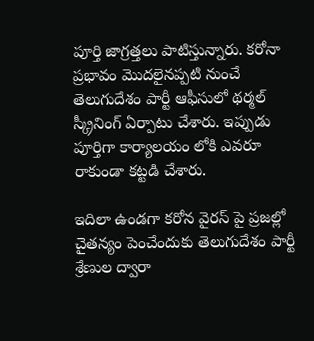పూర్తి జాగ్రత్తలు పాటిస్తున్నారు. కరోనా ప్రభావం మొదలైనప్పటి నుంచే తెలుగుదేశం పార్టీ ఆఫీసులో థర్మల్ స్క్రీనింగ్ ఏర్పాటు చేశారు. ఇప్పుడు పూర్తిగా కార్యాలయం లోకి ఎవరూ రాకుండా కట్టడి చేశారు.

ఇదిలా ఉండగా కరోన వైరస్ పై ప్రజల్లో చైతన్యం పెంచేందుకు తెలుగుదేశం పార్టీ శ్రేణుల ద్వారా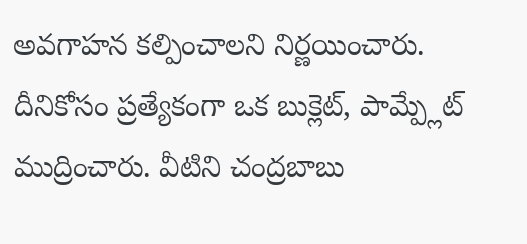అవగాహన కల్పించాలని నిర్ణయించారు. దీనికోసం ప్రత్యేకంగా ఒక బుక్లెట్, పామ్ప్లేట్ ముద్రించారు. వీటిని చంద్రబాబు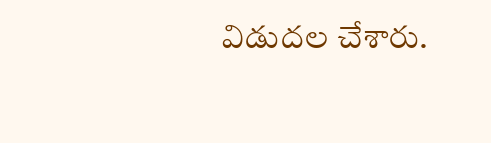విడుదల చేశారు.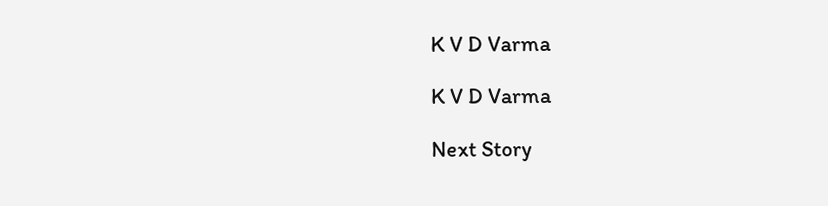K V D Varma

K V D Varma

Next Story